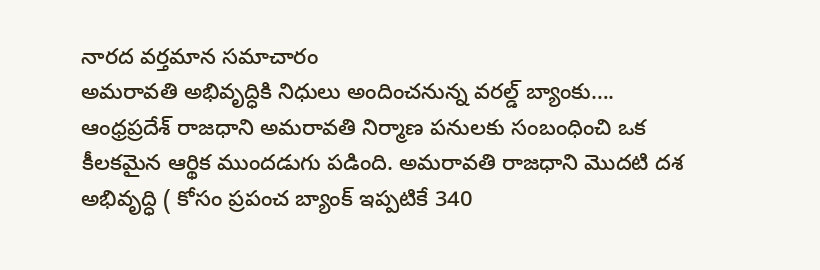నారద వర్తమాన సమాచారం
అమరావతి అభివృద్ధికి నిధులు అందించనున్న వరల్డ్ బ్యాంకు….
ఆంధ్రప్రదేశ్ రాజధాని అమరావతి నిర్మాణ పనులకు సంబంధించి ఒక కీలకమైన ఆర్థిక ముందడుగు పడింది. అమరావతి రాజధాని మొదటి దశ అభివృద్ధి ( కోసం ప్రపంచ బ్యాంక్ ఇప్పటికే 340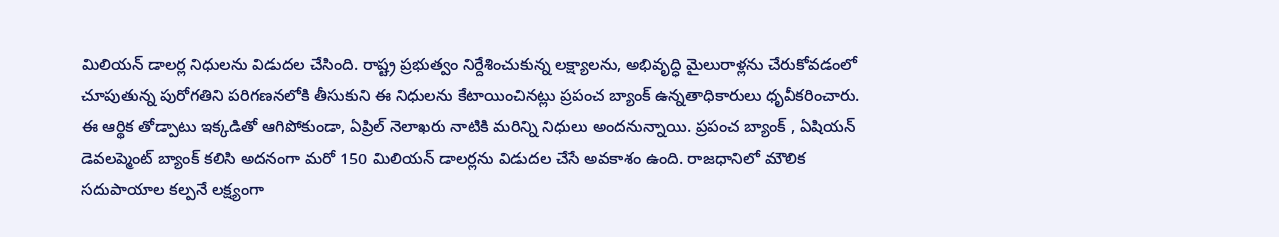మిలియన్ డాలర్ల నిధులను విడుదల చేసింది. రాష్ట్ర ప్రభుత్వం నిర్దేశించుకున్న లక్ష్యాలను, అభివృద్ధి మైలురాళ్లను చేరుకోవడంలో చూపుతున్న పురోగతిని పరిగణనలోకి తీసుకుని ఈ నిధులను కేటాయించినట్లు ప్రపంచ బ్యాంక్ ఉన్నతాధికారులు ధృవీకరించారు.
ఈ ఆర్థిక తోడ్పాటు ఇక్కడితో ఆగిపోకుండా, ఏప్రిల్ నెలాఖరు నాటికి మరిన్ని నిధులు అందనున్నాయి. ప్రపంచ బ్యాంక్ , ఏషియన్ డెవలప్మెంట్ బ్యాంక్ కలిసి అదనంగా మరో 150 మిలియన్ డాలర్లను విడుదల చేసే అవకాశం ఉంది. రాజధానిలో మౌలిక సదుపాయాల కల్పనే లక్ష్యంగా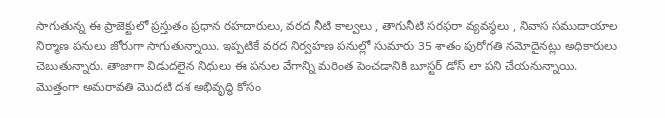సాగుతున్న ఈ ప్రాజెక్టులో ప్రస్తుతం ప్రధాన రహదారులు, వరద నీటి కాల్వలు , తాగునీటి సరఫరా వ్యవస్థలు , నివాస సముదాయాల నిర్మాణ పనులు జోరుగా సాగుతున్నాయి. ఇప్పటికే వరద నిర్వహణ పనుల్లో సుమారు 35 శాతం పురోగతి నమోదైనట్లు అధికారులు చెబుతున్నారు. తాజాగా విడుదలైన నిధులు ఈ పనుల వేగాన్ని మరింత పెంచడానికి బూస్టర్ డోస్ లా పని చేయనున్నాయి.
మొత్తంగా అమరావతి మొదటి దశ అభివృద్ధి కోసం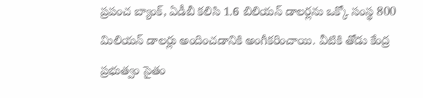ప్రపంచ బ్యాంక్, ఏడీబీ కలిసి 1.6 బిలియన్ డాలర్లను ఒక్కో సంస్థ 800 మిలియన్ డాలర్లు అందించడానికి అంగీకరించాయి. వీటికి తోడు కేంద్ర ప్రభుత్వం సైతం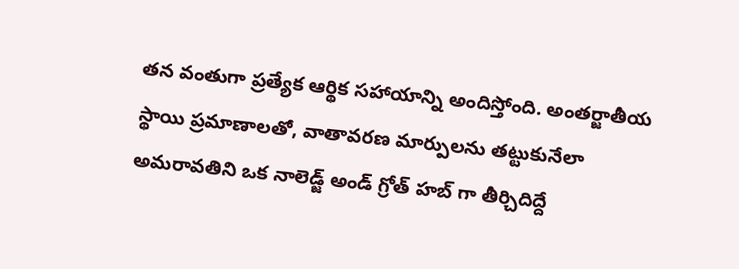తన వంతుగా ప్రత్యేక ఆర్థిక సహాయాన్ని అందిస్తోంది. అంతర్జాతీయ స్థాయి ప్రమాణాలతో, వాతావరణ మార్పులను తట్టుకునేలా అమరావతిని ఒక నాలెడ్జ్ అండ్ గ్రోత్ హబ్ గా తీర్చిదిద్దే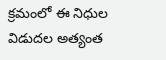క్రమంలో ఈ నిధుల విడుదల అత్యంత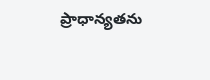ప్రాధాన్యతను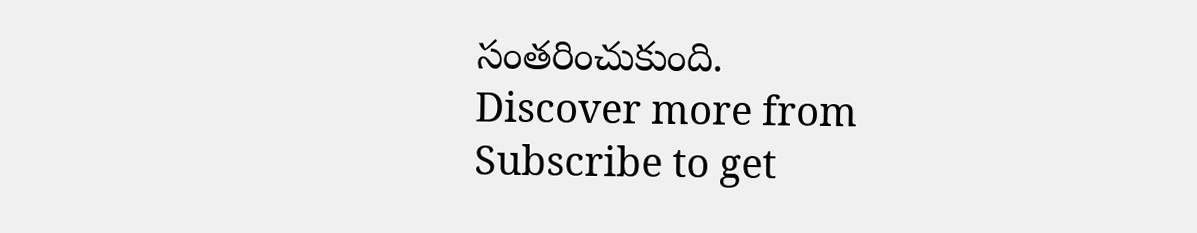సంతరించుకుంది.
Discover more from
Subscribe to get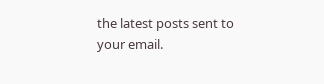the latest posts sent to your email.